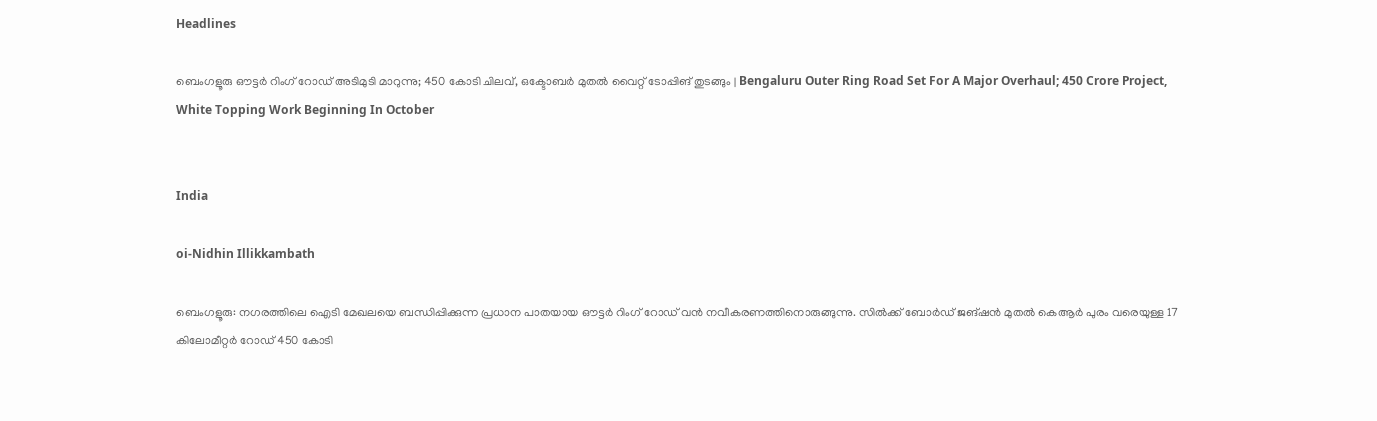Headlines

ബെംഗളൂരു ഔട്ടർ റിംഗ് റോഡ് അടിമുടി മാറുന്നു; 450 കോടി ചിലവ്, ഒക്ടോബർ മുതൽ വൈറ്റ് ടോപ്പിങ് തുടങ്ങും | Bengaluru Outer Ring Road Set For A Major Overhaul; 450 Crore Project, White Topping Work Beginning In October


India

oi-Nidhin Illikkambath

ബെംഗളൂരു: നഗരത്തിലെ ഐടി മേഖലയെ ബന്ധിപ്പിക്കുന്ന പ്രധാന പാതയായ ഔട്ടർ റിംഗ് റോഡ് വൻ നവീകരണത്തിനൊരുങ്ങുന്നു. സിൽക്ക് ബോർഡ് ജങ്ഷൻ മുതൽ കെആർ പുരം വരെയുള്ള 17 കിലോമീറ്റർ റോഡ് 450 കോടി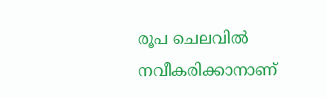രൂപ ചെലവിൽ നവീകരിക്കാനാണ്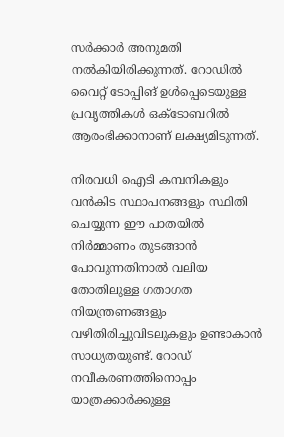സർക്കാർ അനുമതി നൽകിയിരിക്കുന്നത്. റോഡിൽ വൈറ്റ് ടോപ്പിങ് ഉൾപ്പെടെയുള്ള പ്രവൃത്തികൾ ഒക്ടോബറിൽ ആരംഭിക്കാനാണ് ലക്ഷ്യമിടുന്നത്.

നിരവധി ഐടി കമ്പനികളും വൻകിട സ്ഥാപനങ്ങളും സ്ഥിതി ചെയ്യുന്ന ഈ പാതയിൽ നിർമ്മാണം തുടങ്ങാൻ പോവുന്നതിനാൽ വലിയ തോതിലുള്ള ഗതാഗത നിയന്ത്രണങ്ങളും വഴിതിരിച്ചുവിടലുകളും ഉണ്ടാകാൻ സാധ്യതയുണ്ട്. റോഡ് നവീകരണത്തിനൊപ്പം യാത്രക്കാർക്കുള്ള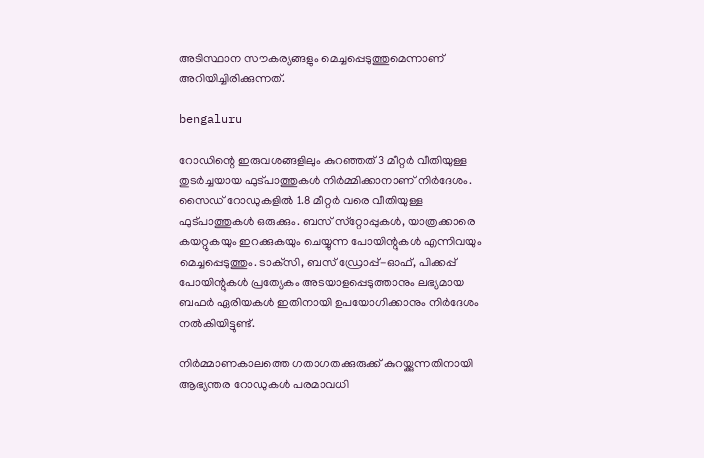അടിസ്ഥാന സൗകര്യങ്ങളും മെച്ചപ്പെടുത്തുമെന്നാണ് അറിയിച്ചിരിക്കുന്നത്.

bengaluru

റോഡിന്റെ ഇരുവശങ്ങളിലും കുറഞ്ഞത് 3 മീറ്റർ വീതിയുള്ള തുടർച്ചയായ ഫുട്‌പാത്തുകൾ നിർമ്മിക്കാനാണ് നിർദേശം. സൈഡ് റോഡുകളിൽ 1.8 മീറ്റർ വരെ വീതിയുള്ള ഫുട്‌പാത്തുകൾ ഒരുക്കും. ബസ് സ്‌റ്റോപ്പുകൾ, യാത്രക്കാരെ കയറ്റുകയും ഇറക്കുകയും ചെയ്യുന്ന പോയിന്റുകൾ എന്നിവയും മെച്ചപ്പെടുത്തും. ടാക്‌സി, ബസ് ഡ്രോപ്പ്-ഓഫ്, പിക്കപ്പ് പോയിന്റുകൾ പ്രത്യേകം അടയാളപ്പെടുത്താനും ലഭ്യമായ ബഫർ ഏരിയകൾ ഇതിനായി ഉപയോഗിക്കാനും നിർദേശം നൽകിയിട്ടുണ്ട്.

നിർമ്മാണകാലത്തെ ഗതാഗതക്കുരുക്ക് കുറയ്ക്കുന്നതിനായി ആഭ്യന്തര റോഡുകൾ പരമാവധി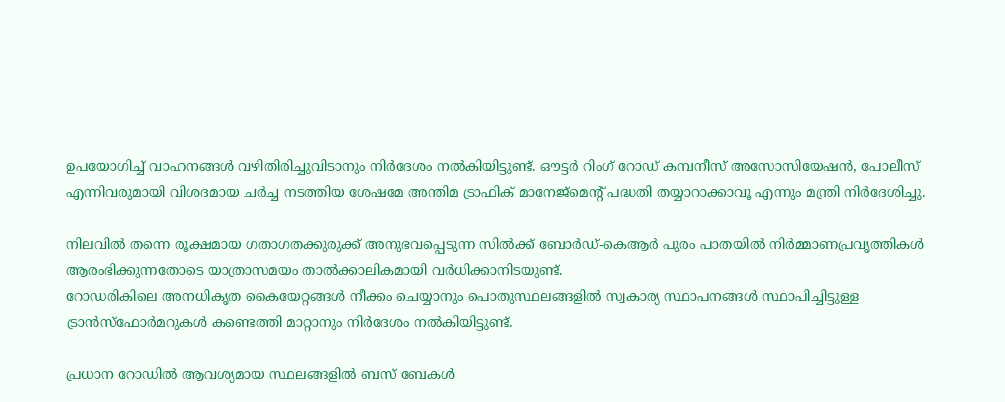ഉപയോഗിച്ച് വാഹനങ്ങൾ വഴിതിരിച്ചുവിടാനും നിർദേശം നൽകിയിട്ടുണ്ട്. ഔട്ടർ റിംഗ് റോഡ് കമ്പനീസ് അസോസിയേഷൻ, പോലീസ് എന്നിവരുമായി വിശദമായ ചർച്ച നടത്തിയ ശേഷമേ അന്തിമ ട്രാഫിക് മാനേജ്മെന്റ് പദ്ധതി തയ്യാറാക്കാവൂ എന്നും മന്ത്രി നിർദേശിച്ചു.

നിലവിൽ തന്നെ രൂക്ഷമായ ഗതാഗതക്കുരുക്ക് അനുഭവപ്പെടുന്ന സിൽക്ക് ബോർഡ്-കെആർ പുരം പാതയിൽ നിർമ്മാണപ്രവൃത്തികൾ ആരംഭിക്കുന്നതോടെ യാത്രാസമയം താൽക്കാലികമായി വർധിക്കാനിടയുണ്ട്.
റോഡരികിലെ അനധികൃത കൈയേറ്റങ്ങൾ നീക്കം ചെയ്യാനും പൊതുസ്ഥലങ്ങളിൽ സ്വകാര്യ സ്ഥാപനങ്ങൾ സ്ഥാപിച്ചിട്ടുള്ള ട്രാൻസ്ഫോർമറുകൾ കണ്ടെത്തി മാറ്റാനും നിർദേശം നൽകിയിട്ടുണ്ട്.

പ്രധാന റോഡിൽ ആവശ്യമായ സ്ഥലങ്ങളിൽ ബസ് ബേകൾ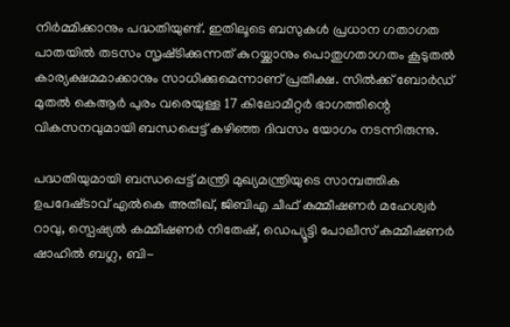നിർമ്മിക്കാനും പദ്ധതിയുണ്ട്. ഇതിലൂടെ ബസുകൾ പ്രധാന ഗതാഗത പാതയിൽ തടസം സൃഷ്‌ടിക്കുന്നത് കുറയ്ക്കാനും പൊതുഗതാഗതം കൂടുതൽ കാര്യക്ഷമമാക്കാനും സാധിക്കുമെന്നാണ് പ്രതീക്ഷ. സിൽക്ക് ബോർഡ് മുതൽ കെആർ പുരം വരെയുള്ള 17 കിലോമീറ്റർ ഭാഗത്തിന്റെ വികസനവുമായി ബന്ധപ്പെട്ട് കഴിഞ്ഞ ദിവസം യോഗം നടന്നിരുന്നു.

പദ്ധതിയുമായി ബന്ധപ്പെട്ട് മന്ത്രി മുഖ്യമന്ത്രിയുടെ സാമ്പത്തിക ഉപദേഷ്‌ടാവ് എൽകെ അതീഖ്, ജിബിഎ ചീഫ് കമ്മീഷണർ മഹേശ്വർ റാവു, സ്പെഷ്യൽ കമ്മീഷണർ നിതേഷ്, ഡെപ്യൂട്ടി പോലീസ് കമ്മീഷണർ ഷാഹിൽ ബഗ്ല, ബി-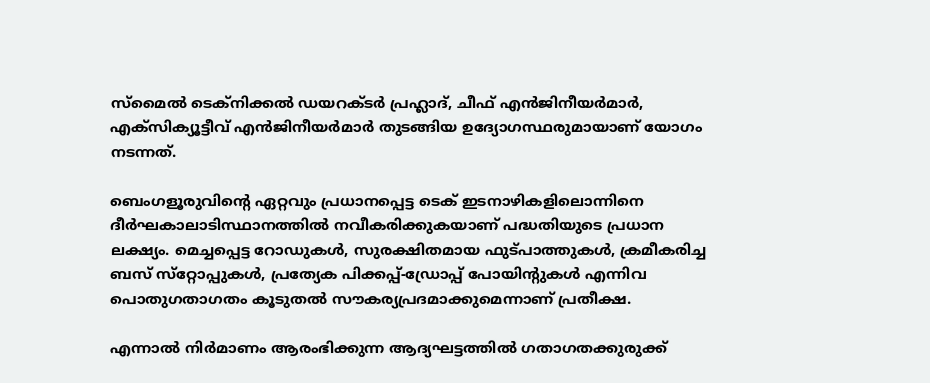സ്മൈൽ ടെക്‌നിക്കൽ ഡയറക്‌ടർ പ്രഹ്ലാദ്, ചീഫ് എൻജിനീയർമാർ, എക്‌സിക്യൂട്ടീവ് എൻജിനീയർമാർ തുടങ്ങിയ ഉദ്യോഗസ്ഥരുമായാണ് യോഗം നടന്നത്.

ബെംഗളൂരുവിന്റെ ഏറ്റവും പ്രധാനപ്പെട്ട ടെക് ഇടനാഴികളിലൊന്നിനെ ദീർഘകാലാടിസ്ഥാനത്തിൽ നവീകരിക്കുകയാണ് പദ്ധതിയുടെ പ്രധാന ലക്ഷ്യം. മെച്ചപ്പെട്ട റോഡുകൾ, സുരക്ഷിതമായ ഫുട്‌പാത്തുകൾ, ക്രമീകരിച്ച ബസ് സ്‌റ്റോപ്പുകൾ, പ്രത്യേക പിക്കപ്പ്-ഡ്രോപ്പ് പോയിന്റുകൾ എന്നിവ പൊതുഗതാഗതം കൂടുതൽ സൗകര്യപ്രദമാക്കുമെന്നാണ് പ്രതീക്ഷ.

എന്നാൽ നിർമാണം ആരംഭിക്കുന്ന ആദ്യഘട്ടത്തിൽ ഗതാഗതക്കുരുക്ക്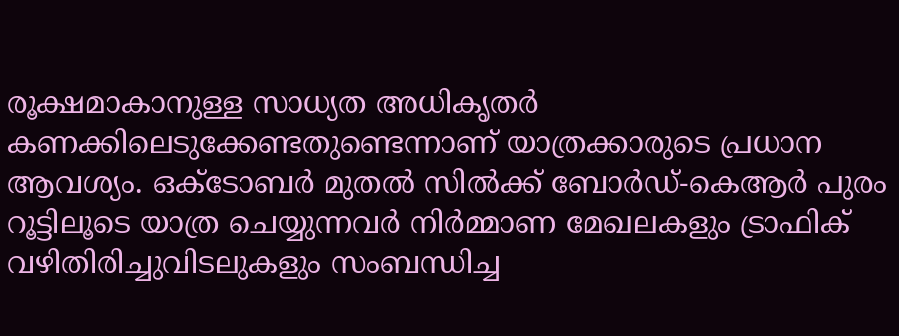രൂക്ഷമാകാനുള്ള സാധ്യത അധികൃതർ കണക്കിലെടുക്കേണ്ടതുണ്ടെന്നാണ് യാത്രക്കാരുടെ പ്രധാന ആവശ്യം. ഒക്ടോബർ മുതൽ സിൽക്ക് ബോർഡ്-കെആർ പുരം റൂട്ടിലൂടെ യാത്ര ചെയ്യുന്നവർ നിർമ്മാണ മേഖലകളും ട്രാഫിക് വഴിതിരിച്ചുവിടലുകളും സംബന്ധിച്ച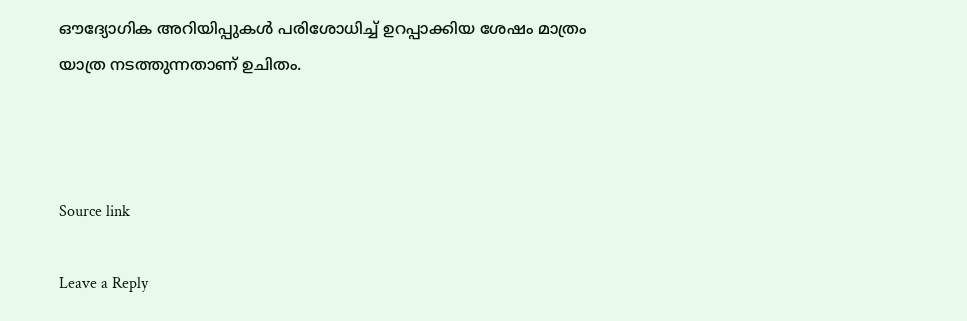ഔദ്യോഗിക അറിയിപ്പുകൾ പരിശോധിച്ച് ഉറപ്പാക്കിയ ശേഷം മാത്രം യാത്ര നടത്തുന്നതാണ് ഉചിതം.



Source link

Leave a Reply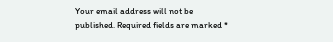Your email address will not be published. Required fields are marked *